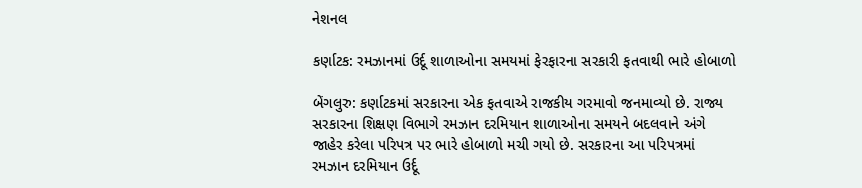નેશનલ

કર્ણાટક: રમઝાનમાં ઉર્દૂ શાળાઓના સમયમાં ફેરફારના સરકારી ફતવાથી ભારે હોબાળો

બેંગલુરુ: કર્ણાટકમાં સરકારના એક ફતવાએ રાજકીય ગરમાવો જનમાવ્યો છે. રાજ્ય સરકારના શિક્ષણ વિભાગે રમઝાન દરમિયાન શાળાઓના સમયને બદલવાને અંગે જાહેર કરેલા પરિપત્ર પર ભારે હોબાળો મચી ગયો છે. સરકારના આ પરિપત્રમાં રમઝાન દરમિયાન ઉર્દૂ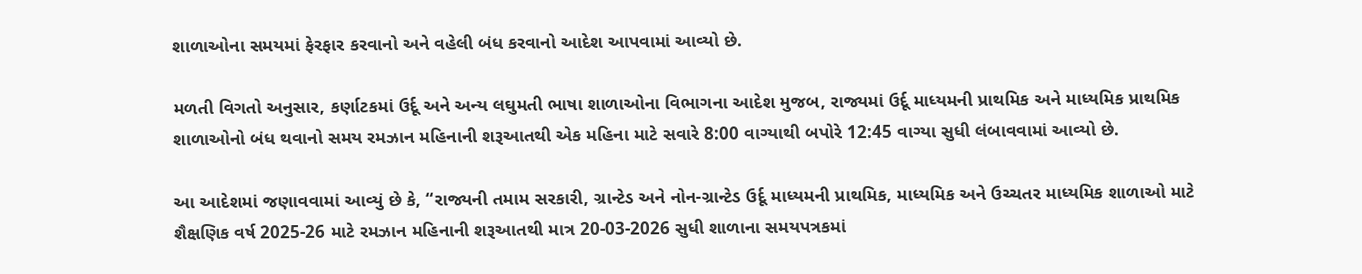શાળાઓના સમયમાં ફેરફાર કરવાનો અને વહેલી બંધ કરવાનો આદેશ આપવામાં આવ્યો છે.

મળતી વિગતો અનુસાર, કર્ણાટકમાં ઉર્દૂ અને અન્ય લઘુમતી ભાષા શાળાઓના વિભાગના આદેશ મુજબ, રાજ્યમાં ઉર્દૂ માધ્યમની પ્રાથમિક અને માધ્યમિક પ્રાથમિક શાળાઓનો બંધ થવાનો સમય રમઝાન મહિનાની શરૂઆતથી એક મહિના માટે સવારે 8:00 વાગ્યાથી બપોરે 12:45 વાગ્યા સુધી લંબાવવામાં આવ્યો છે.

આ આદેશમાં જણાવવામાં આવ્યું છે કે, “રાજ્યની તમામ સરકારી, ગ્રાન્ટેડ અને નોન-ગ્રાન્ટેડ ઉર્દૂ માધ્યમની પ્રાથમિક, માધ્યમિક અને ઉચ્ચતર માધ્યમિક શાળાઓ માટે શૈક્ષણિક વર્ષ 2025-26 માટે રમઝાન મહિનાની શરૂઆતથી માત્ર 20-03-2026 સુધી શાળાના સમયપત્રકમાં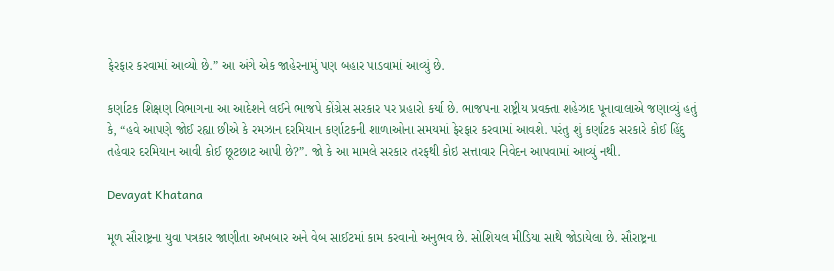ફેરફાર કરવામાં આવ્યો છે.” આ અંગે એક જાહેરનામું પણ બહાર પાડવામાં આવ્યું છે.

કર્ણાટક શિક્ષણ વિભાગના આ આદેશને લઈને ભાજપે કોંગ્રેસ સરકાર પર પ્રહારો કર્યા છે. ભાજપના રાષ્ટ્રીય પ્રવક્તા શહેઝાદ પૂનાવાલાએ જણાવ્યું હતું કે, “હવે આપણે જોઈ રહ્યા છીએ કે રમઝાન દરમિયાન કર્ણાટકની શાળાઓના સમયમાં ફેરફાર કરવામાં આવશે. પરંતુ શું કર્ણાટક સરકારે કોઈ હિંદુ તહેવાર દરમિયાન આવી કોઈ છૂટછાટ આપી છે?”. જો કે આ મામલે સરકાર તરફથી કોઇ સત્તાવાર નિવેદન આપવામાં આવ્યું નથી.

Devayat Khatana

મૂળ સૌરાષ્ટ્રના યુવા પત્રકાર જાણીતા અખબાર અને વેબ સાઈટમાં કામ કરવાનો અનુભવ છે. સોશિયલ મીડિયા સાથે જોડાયેલા છે. સૌરાષ્ટ્રના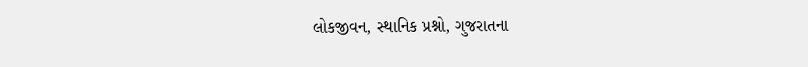લોકજીવન, સ્થાનિક પ્રશ્નો, ગુજરાતના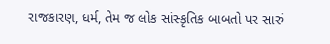રાજકારણ, ધર્મ, તેમ જ લોક સાંસ્કૃતિક બાબતો પર સારું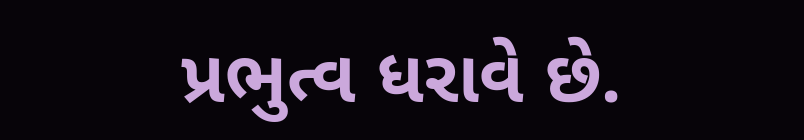પ્રભુત્વ ધરાવે છે.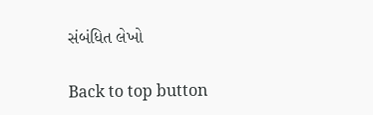સંબંધિત લેખો

Back to top button